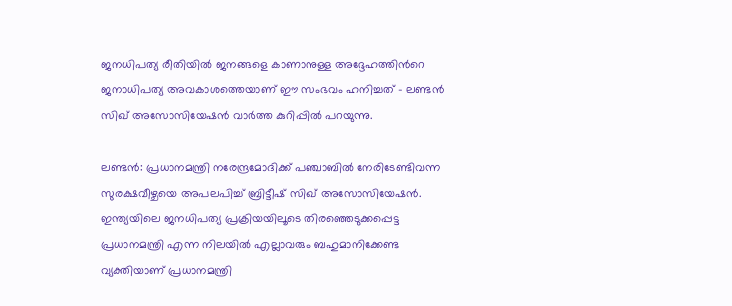ജനധിപത്യ രീതിയില്‍ ജനങ്ങളെ കാണാനുള്ള അദ്ദേഹത്തിന്‍റെ ജനാധിപത്യ അവകാശത്തെയാണ് ഈ സംഭവം ഹനിച്ചത് - ലണ്ടന്‍ സിഖ് അസോസിയേഷന്‍ വാര്‍ത്ത കുറിപ്പില്‍ പറയുന്നു.

ലണ്ടന്‍: പ്രധാനമന്ത്രി നരേന്ദ്രമോദിക്ക് പഞ്ചാബില്‍ നേരിടേണ്ടിവന്ന സുരക്ഷവീഴ്ചയെ അപലപിച്ച് ബ്രിട്ടീഷ് സിഖ് അസോസിയേഷന്‍. ഇന്ത്യയിലെ ജനധിപത്യ പ്രക്രിയയിലൂടെ തിരഞ്ഞെടുക്കപ്പെട്ട പ്രധാനമന്ത്രി എന്ന നിലയില്‍ എല്ലാവരും ബഹുമാനിക്കേണ്ട വ്യക്തിയാണ് പ്രധാനമന്ത്രി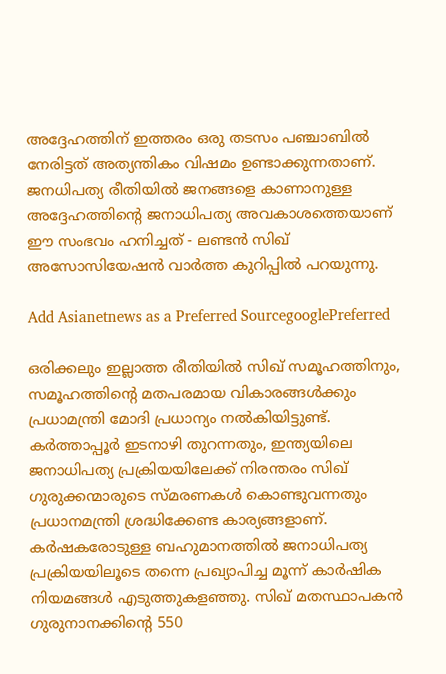അദ്ദേഹത്തിന് ഇത്തരം ഒരു തടസം പഞ്ചാബില്‍ നേരിട്ടത് അത്യന്തികം വിഷമം ഉണ്ടാക്കുന്നതാണ്. ജനധിപത്യ രീതിയില്‍ ജനങ്ങളെ കാണാനുള്ള അദ്ദേഹത്തിന്‍റെ ജനാധിപത്യ അവകാശത്തെയാണ് ഈ സംഭവം ഹനിച്ചത് - ലണ്ടന്‍ സിഖ് അസോസിയേഷന്‍ വാര്‍ത്ത കുറിപ്പില്‍ പറയുന്നു.

Add Asianetnews as a Preferred SourcegooglePreferred

ഒരിക്കലും ഇല്ലാത്ത രീതിയില്‍ സിഖ് സമൂഹത്തിനും, സമൂഹത്തിന്‍റെ മതപരമായ വികാരങ്ങള്‍ക്കും പ്രധാമന്ത്രി മോദി പ്രധാന്യം നല്‍കിയിട്ടുണ്ട്. കര്‍ത്താപ്പൂര്‍ ഇടനാഴി തുറന്നതും, ഇന്ത്യയിലെ ജനാധിപത്യ പ്രക്രിയയിലേക്ക് നിരന്തരം സിഖ് ഗുരുക്കന്മാരുടെ സ്മരണകള്‍ കൊണ്ടുവന്നതും പ്രധാനമന്ത്രി ശ്രദ്ധിക്കേണ്ട കാര്യങ്ങളാണ്. കര്‍ഷകരോടുള്ള ബഹുമാനത്തില്‍ ജനാധിപത്യ പ്രക്രിയയിലൂടെ തന്നെ പ്രഖ്യാപിച്ച മൂന്ന് കാര്‍ഷിക നിയമങ്ങള്‍ എടുത്തുകളഞ്ഞു. സിഖ് മതസ്ഥാപകന്‍ ഗുരുനാനക്കിന്‍റെ 550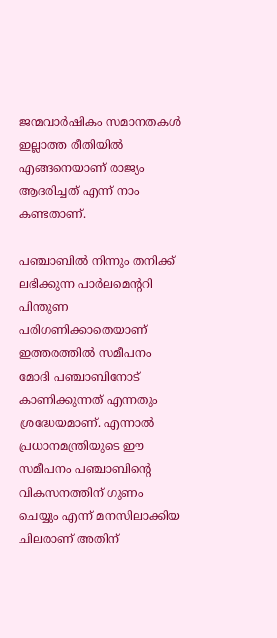ജന്മവാര്‍ഷികം സമാനതകള്‍ ഇല്ലാത്ത രീതിയില്‍ എങ്ങനെയാണ് രാജ്യം ആദരിച്ചത് എന്ന് നാം കണ്ടതാണ്.

പഞ്ചാബില്‍ നിന്നും തനിക്ക് ലഭിക്കുന്ന പാര്‍ലമെന്‍ററി പിന്തുണ പരിഗണിക്കാതെയാണ് ഇത്തരത്തില്‍ സമീപനം മോദി പഞ്ചാബിനോട് കാണിക്കുന്നത് എന്നതും ശ്രദ്ധേയമാണ്. എന്നാല്‍ പ്രധാനമന്ത്രിയുടെ ഈ സമീപനം പഞ്ചാബിന്‍റെ വികസനത്തിന് ഗുണം ചെയ്യും എന്ന് മനസിലാക്കിയ ചിലരാണ് അതിന്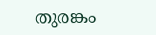തുരങ്കം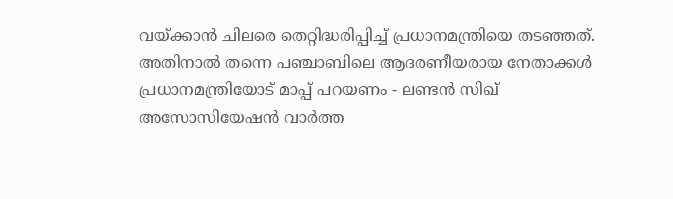വയ്ക്കാന്‍ ചിലരെ തെറ്റിദ്ധരിപ്പിച്ച് പ്രധാനമന്ത്രിയെ തടഞ്ഞത്. അതിനാല്‍ തന്നെ പഞ്ചാബിലെ ആദരണീയരായ നേതാക്കള്‍ പ്രധാനമന്ത്രിയോട് മാപ്പ് പറയണം - ലണ്ടന്‍ സിഖ് അസോസിയേഷന്‍ വാര്‍ത്ത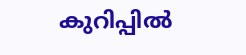കുറിപ്പില്‍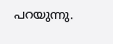പറയുന്നു.